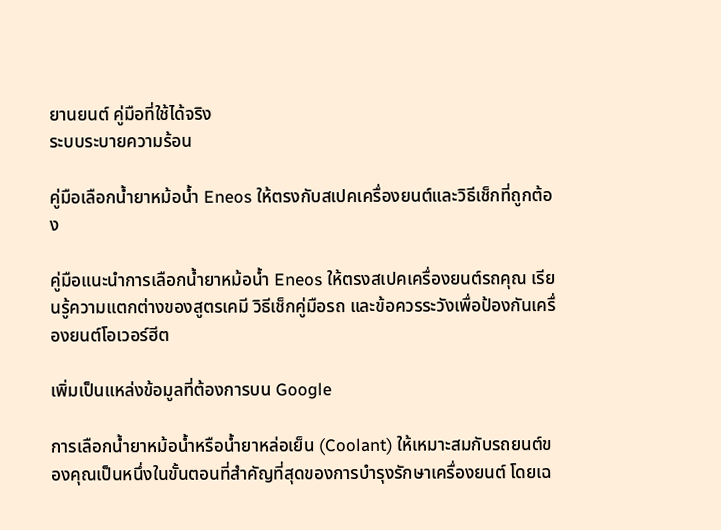ยานยนต์ คู่มือที่ใช้ได้จริง
ระบบระบายความร้อน

คู่มือเลือกน้ำยาหม้อน้ำ Eneos ให้ตรงกับสเปคเครื่องยนต์และวิธีเช็กที่ถูกต้อง

คู่มือแนะนำการเลือกน้ำยาหม้อน้ำ Eneos ให้ตรงสเปคเครื่องยนต์รถคุณ เรียนรู้ความแตกต่างของสูตรเคมี วิธีเช็กคู่มือรถ และข้อควรระวังเพื่อป้องกันเครื่องยนต์โอเวอร์ฮีต

เพิ่มเป็นแหล่งข้อมูลที่ต้องการบน Google

การเลือกน้ำยาหม้อน้ำหรือน้ำยาหล่อเย็น (Coolant) ให้เหมาะสมกับรถยนต์ของคุณเป็นหนึ่งในขั้นตอนที่สำคัญที่สุดของการบำรุงรักษาเครื่องยนต์ โดยเฉ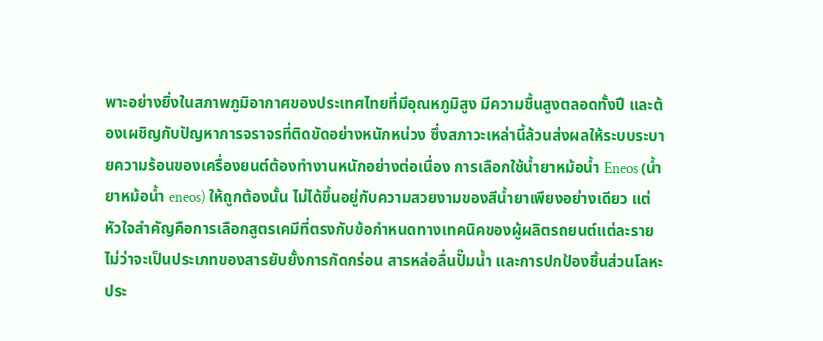พาะอย่างยิ่งในสภาพภูมิอากาศของประเทศไทยที่มีอุณหภูมิสูง มีความชื้นสูงตลอดทั้งปี และต้องเผชิญกับปัญหาการจราจรที่ติดขัดอย่างหนักหน่วง ซึ่งสภาวะเหล่านี้ล้วนส่งผลให้ระบบระบายความร้อนของเครื่องยนต์ต้องทำงานหนักอย่างต่อเนื่อง การเลือกใช้น้ำยาหม้อน้ำ Eneos (น้ำยาหม้อน้ำ eneos) ให้ถูกต้องนั้น ไม่ได้ขึ้นอยู่กับความสวยงามของสีน้ำยาเพียงอย่างเดียว แต่หัวใจสำคัญคือการเลือกสูตรเคมีที่ตรงกับข้อกำหนดทางเทคนิคของผู้ผลิตรถยนต์แต่ละราย ไม่ว่าจะเป็นประเภทของสารยับยั้งการกัดกร่อน สารหล่อลื่นปั๊มน้ำ และการปกป้องชิ้นส่วนโลหะประ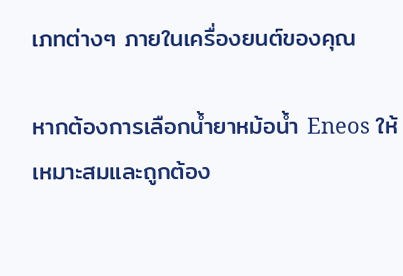เภทต่างๆ ภายในเครื่องยนต์ของคุณ

หากต้องการเลือกน้ำยาหม้อน้ำ Eneos ให้เหมาะสมและถูกต้อง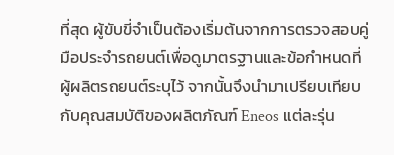ที่สุด ผู้ขับขี่จำเป็นต้องเริ่มต้นจากการตรวจสอบคู่มือประจำรถยนต์เพื่อดูมาตรฐานและข้อกำหนดที่ผู้ผลิตรถยนต์ระบุไว้ จากนั้นจึงนำมาเปรียบเทียบกับคุณสมบัติของผลิตภัณฑ์ Eneos แต่ละรุ่น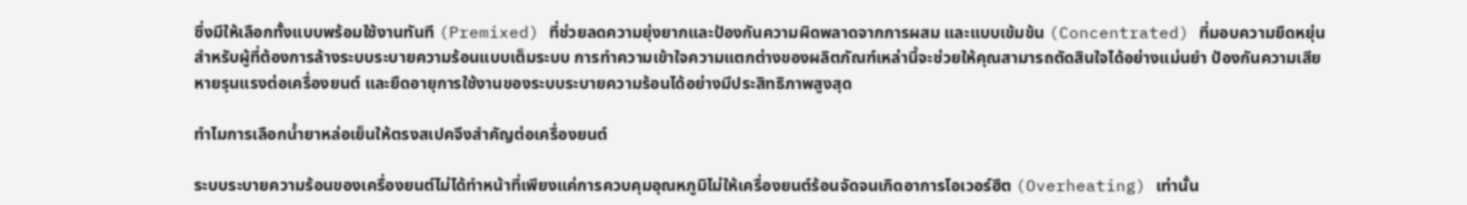ซึ่งมีให้เลือกทั้งแบบพร้อมใช้งานทันที (Premixed) ที่ช่วยลดความยุ่งยากและป้องกันความผิดพลาดจากการผสม และแบบเข้มข้น (Concentrated) ที่มอบความยืดหยุ่นสำหรับผู้ที่ต้องการล้างระบบระบายความร้อนแบบเต็มระบบ การทำความเข้าใจความแตกต่างของผลิตภัณฑ์เหล่านี้จะช่วยให้คุณสามารถตัดสินใจได้อย่างแม่นยำ ป้องกันความเสียหายรุนแรงต่อเครื่องยนต์ และยืดอายุการใช้งานของระบบระบายความร้อนได้อย่างมีประสิทธิภาพสูงสุด

ทำไมการเลือกน้ำยาหล่อเย็นให้ตรงสเปคจึงสำคัญต่อเครื่องยนต์

ระบบระบายความร้อนของเครื่องยนต์ไม่ได้ทำหน้าที่เพียงแค่การควบคุมอุณหภูมิไม่ให้เครื่องยนต์ร้อนจัดจนเกิดอาการโอเวอร์ฮีต (Overheating) เท่านั้น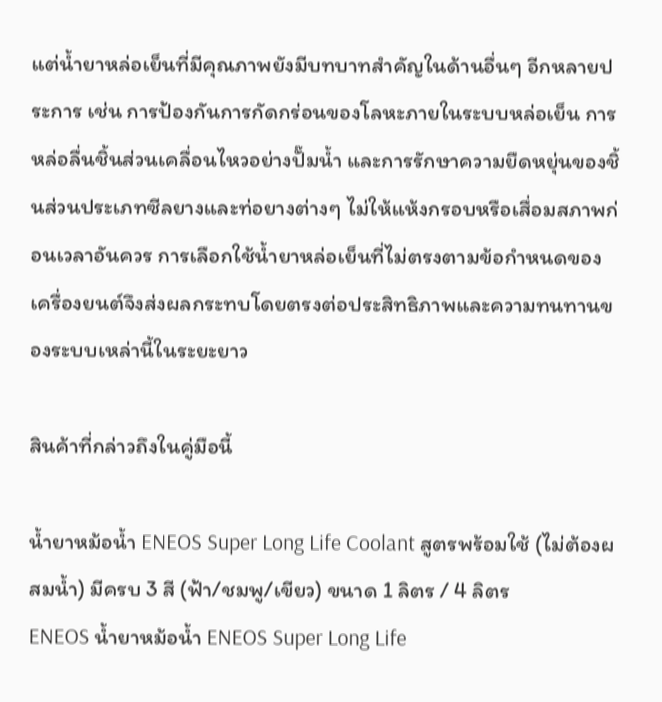แต่น้ำยาหล่อเย็นที่มีคุณภาพยังมีบทบาทสำคัญในด้านอื่นๆ อีกหลายประการ เช่น การป้องกันการกัดกร่อนของโลหะภายในระบบหล่อเย็น การหล่อลื่นชิ้นส่วนเคลื่อนไหวอย่างปั๊มน้ำ และการรักษาความยืดหยุ่นของชิ้นส่วนประเภทซีลยางและท่อยางต่างๆ ไม่ให้แห้งกรอบหรือเสื่อมสภาพก่อนเวลาอันควร การเลือกใช้น้ำยาหล่อเย็นที่ไม่ตรงตามข้อกำหนดของเครื่องยนต์จึงส่งผลกระทบโดยตรงต่อประสิทธิภาพและความทนทานของระบบเหล่านี้ในระยะยาว

สินค้าที่กล่าวถึงในคู่มือนี้

น้ำยาหม้อน้ำ ENEOS Super Long Life Coolant สูตรพร้อมใช้ (ไม่ต้องผสมน้ำ) มีครบ 3 สี (ฟ้า/ชมพู/เขียว) ขนาด 1 ลิตร / 4 ลิตร
ENEOS น้ำยาหม้อน้ำ ENEOS Super Long Life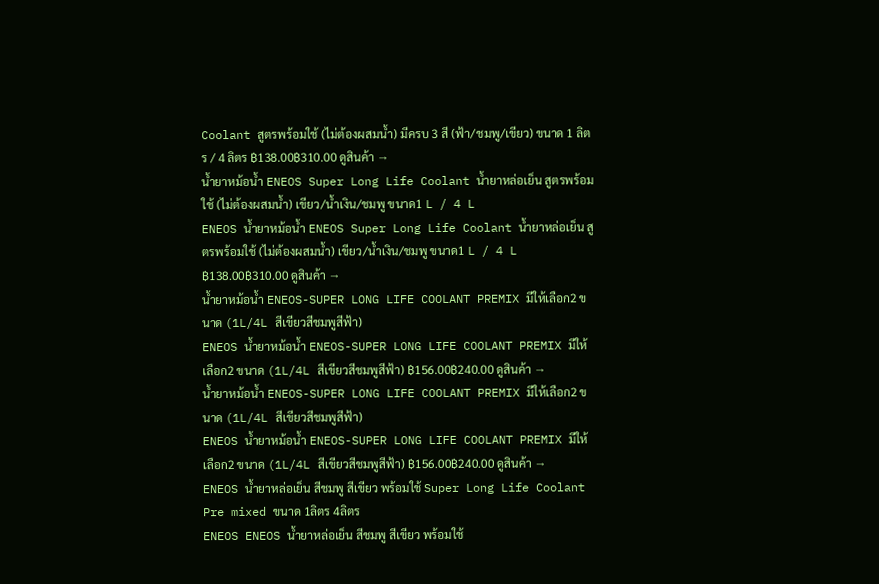Coolant สูตรพร้อมใช้ (ไม่ต้องผสมน้ำ) มีครบ 3 สี (ฟ้า/ชมพู/เขียว) ขนาด 1 ลิตร / 4 ลิตร ฿138.00฿310.00 ดูสินค้า →
น้ำยาหม้อน้ำ ENEOS Super Long Life Coolant น้ำยาหล่อเย็น สูตรพร้อมใช้ (ไม่ต้องผสมน้ำ) เขียว/น้ำเงิน/ชมพู ขนาด1 L / 4 L
ENEOS น้ำยาหม้อน้ำ ENEOS Super Long Life Coolant น้ำยาหล่อเย็น สูตรพร้อมใช้ (ไม่ต้องผสมน้ำ) เขียว/น้ำเงิน/ชมพู ขนาด1 L / 4 L ฿138.00฿310.00 ดูสินค้า →
น้ำยาหม้อน้ำ ENEOS-SUPER LONG LIFE COOLANT PREMIX มีให้เลือก2 ขนาด (1L/4L สีเขียวสีชมพูสีฟ้า)
ENEOS น้ำยาหม้อน้ำ ENEOS-SUPER LONG LIFE COOLANT PREMIX มีให้เลือก2 ขนาด (1L/4L สีเขียวสีชมพูสีฟ้า) ฿156.00฿240.00 ดูสินค้า →
น้ำยาหม้อน้ำ ENEOS-SUPER LONG LIFE COOLANT PREMIX มีให้เลือก2 ขนาด (1L/4L สีเขียวสีชมพูสีฟ้า)
ENEOS น้ำยาหม้อน้ำ ENEOS-SUPER LONG LIFE COOLANT PREMIX มีให้เลือก2 ขนาด (1L/4L สีเขียวสีชมพูสีฟ้า) ฿156.00฿240.00 ดูสินค้า →
ENEOS น้ำยาหล่อเย็น สีชมพู สีเขียว พร้อมใช้ Super Long Life Coolant Pre mixed ขนาด 1ลิตร 4ลิตร
ENEOS ENEOS น้ำยาหล่อเย็น สีชมพู สีเขียว พร้อมใช้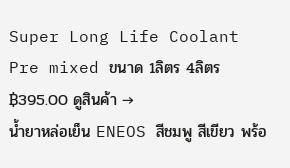Super Long Life Coolant Pre mixed ขนาด 1ลิตร 4ลิตร ฿395.00 ดูสินค้า →
น้ำยาหล่อเย็น ENEOS สีชมพู สีเขียว พร้อ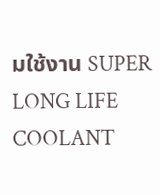มใช้งาน SUPER LONG LIFE COOLANT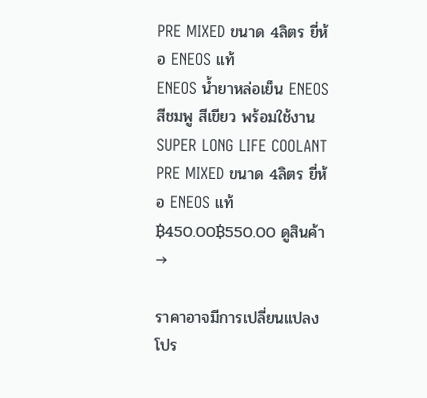PRE MIXED ขนาด 4ลิตร ยี่ห้อ ENEOS แท้
ENEOS น้ำยาหล่อเย็น ENEOS สีชมพู สีเขียว พร้อมใช้งาน SUPER LONG LIFE COOLANT PRE MIXED ขนาด 4ลิตร ยี่ห้อ ENEOS แท้ ฿450.00฿550.00 ดูสินค้า →

ราคาอาจมีการเปลี่ยนแปลง โปร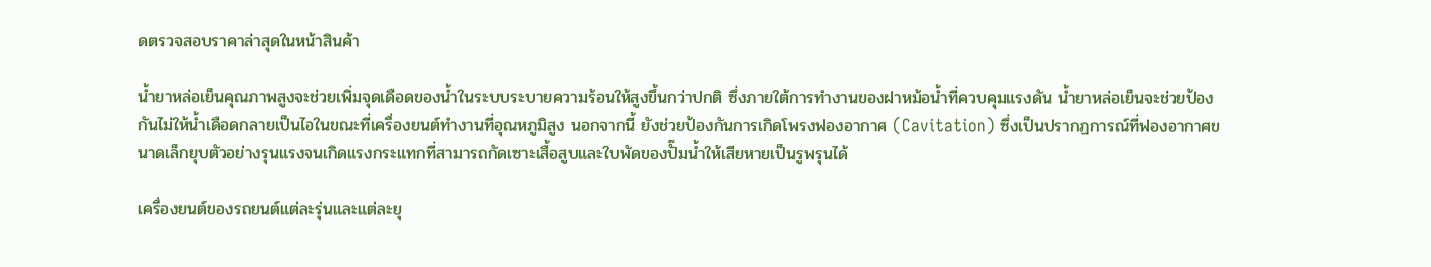ดตรวจสอบราคาล่าสุดในหน้าสินค้า

น้ำยาหล่อเย็นคุณภาพสูงจะช่วยเพิ่มจุดเดือดของน้ำในระบบระบายความร้อนให้สูงขึ้นกว่าปกติ ซึ่งภายใต้การทำงานของฝาหม้อน้ำที่ควบคุมแรงดัน น้ำยาหล่อเย็นจะช่วยป้องกันไม่ให้น้ำเดือดกลายเป็นไอในขณะที่เครื่องยนต์ทำงานที่อุณหภูมิสูง นอกจากนี้ ยังช่วยป้องกันการเกิดโพรงฟองอากาศ (Cavitation) ซึ่งเป็นปรากฏการณ์ที่ฟองอากาศขนาดเล็กยุบตัวอย่างรุนแรงจนเกิดแรงกระแทกที่สามารถกัดเซาะเสื้อสูบและใบพัดของปั๊มน้ำให้เสียหายเป็นรูพรุนได้

เครื่องยนต์ของรถยนต์แต่ละรุ่นและแต่ละยุ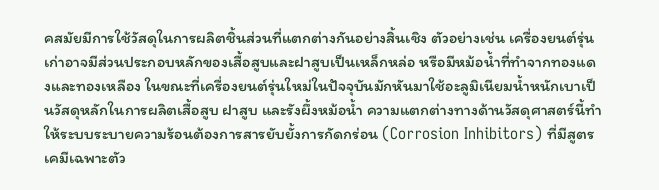คสมัยมีการใช้วัสดุในการผลิตชิ้นส่วนที่แตกต่างกันอย่างสิ้นเชิง ตัวอย่างเช่น เครื่องยนต์รุ่นเก่าอาจมีส่วนประกอบหลักของเสื้อสูบและฝาสูบเป็นเหล็กหล่อ หรือมีหม้อน้ำที่ทำจากทองแดงและทองเหลือง ในขณะที่เครื่องยนต์รุ่นใหม่ในปัจจุบันมักหันมาใช้อะลูมิเนียมน้ำหนักเบาเป็นวัสดุหลักในการผลิตเสื้อสูบ ฝาสูบ และรังผึ้งหม้อน้ำ ความแตกต่างทางด้านวัสดุศาสตร์นี้ทำให้ระบบระบายความร้อนต้องการสารยับยั้งการกัดกร่อน (Corrosion Inhibitors) ที่มีสูตรเคมีเฉพาะตัว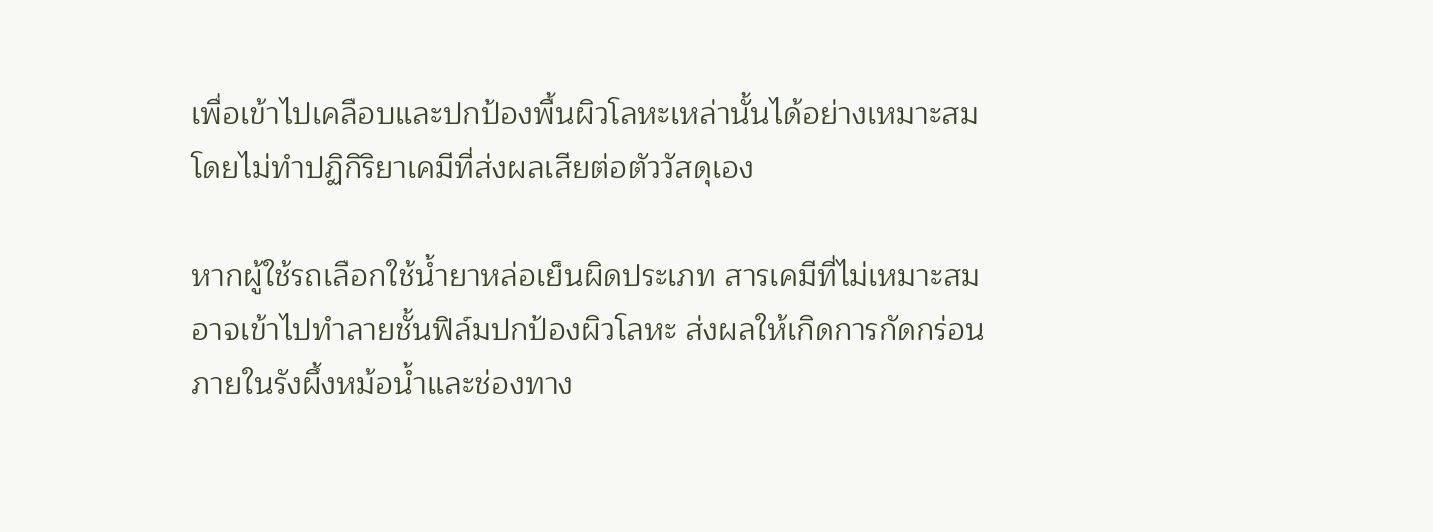เพื่อเข้าไปเคลือบและปกป้องพื้นผิวโลหะเหล่านั้นได้อย่างเหมาะสม โดยไม่ทำปฏิกิริยาเคมีที่ส่งผลเสียต่อตัววัสดุเอง

หากผู้ใช้รถเลือกใช้น้ำยาหล่อเย็นผิดประเภท สารเคมีที่ไม่เหมาะสมอาจเข้าไปทำลายชั้นฟิล์มปกป้องผิวโลหะ ส่งผลให้เกิดการกัดกร่อนภายในรังผึ้งหม้อน้ำและช่องทาง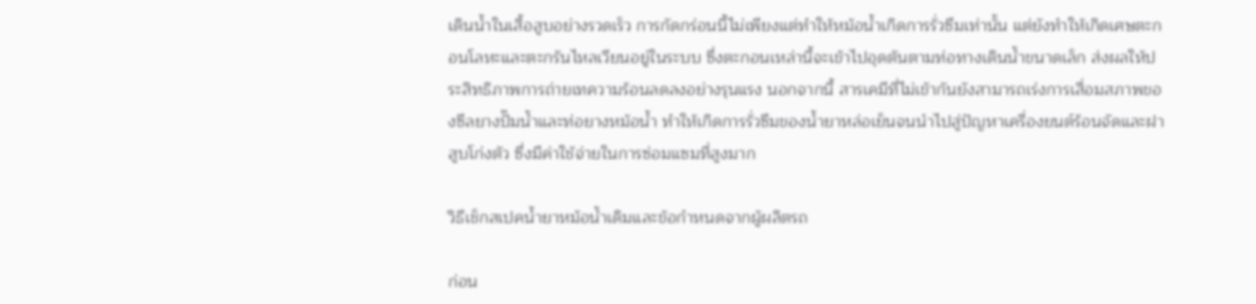เดินน้ำในเสื้อสูบอย่างรวดเร็ว การกัดกร่อนนี้ไม่เพียงแต่ทำให้หม้อน้ำเกิดการรั่วซึมเท่านั้น แต่ยังทำให้เกิดเศษตะกอนโลหะและตะกรันไหลเวียนอยู่ในระบบ ซึ่งตะกอนเหล่านี้จะเข้าไปอุดตันตามท่อทางเดินน้ำขนาดเล็ก ส่งผลให้ประสิทธิภาพการถ่ายเทความร้อนลดลงอย่างรุนแรง นอกจากนี้ สารเคมีที่ไม่เข้ากันยังสามารถเร่งการเสื่อมสภาพของซีลยางปั๊มน้ำและท่อยางหม้อน้ำ ทำให้เกิดการรั่วซึมของน้ำยาหล่อเย็นจนนำไปสู่ปัญหาเครื่องยนต์ร้อนจัดและฝาสูบโก่งตัว ซึ่งมีค่าใช้จ่ายในการซ่อมแซมที่สูงมาก

วิธีเช็กสเปคน้ำยาหม้อน้ำเดิมและข้อกำหนดจากผู้ผลิตรถ

ก่อน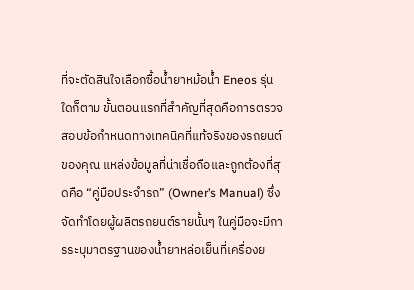ที่จะตัดสินใจเลือกซื้อน้ำยาหม้อน้ำ Eneos รุ่นใดก็ตาม ขั้นตอนแรกที่สำคัญที่สุดคือการตรวจสอบข้อกำหนดทางเทคนิคที่แท้จริงของรถยนต์ของคุณ แหล่งข้อมูลที่น่าเชื่อถือและถูกต้องที่สุดคือ “คู่มือประจำรถ” (Owner’s Manual) ซึ่งจัดทำโดยผู้ผลิตรถยนต์รายนั้นๆ ในคู่มือจะมีการระบุมาตรฐานของน้ำยาหล่อเย็นที่เครื่องย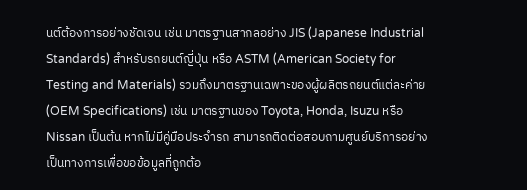นต์ต้องการอย่างชัดเจน เช่น มาตรฐานสากลอย่าง JIS (Japanese Industrial Standards) สำหรับรถยนต์ญี่ปุ่น หรือ ASTM (American Society for Testing and Materials) รวมถึงมาตรฐานเฉพาะของผู้ผลิตรถยนต์แต่ละค่าย (OEM Specifications) เช่น มาตรฐานของ Toyota, Honda, Isuzu หรือ Nissan เป็นต้น หากไม่มีคู่มือประจำรถ สามารถติดต่อสอบถามศูนย์บริการอย่างเป็นทางการเพื่อขอข้อมูลที่ถูกต้อ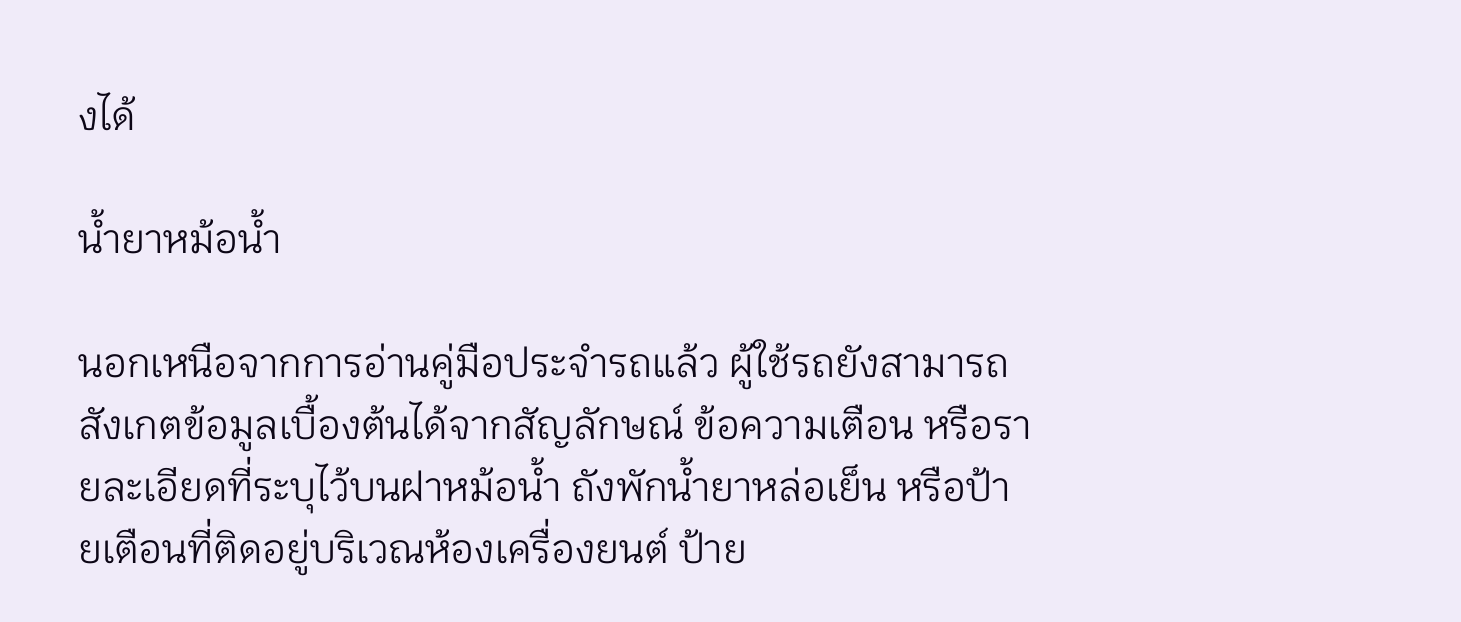งได้

น้ำยาหม้อน้ำ

นอกเหนือจากการอ่านคู่มือประจำรถแล้ว ผู้ใช้รถยังสามารถสังเกตข้อมูลเบื้องต้นได้จากสัญลักษณ์ ข้อความเตือน หรือรายละเอียดที่ระบุไว้บนฝาหม้อน้ำ ถังพักน้ำยาหล่อเย็น หรือป้ายเตือนที่ติดอยู่บริเวณห้องเครื่องยนต์ ป้าย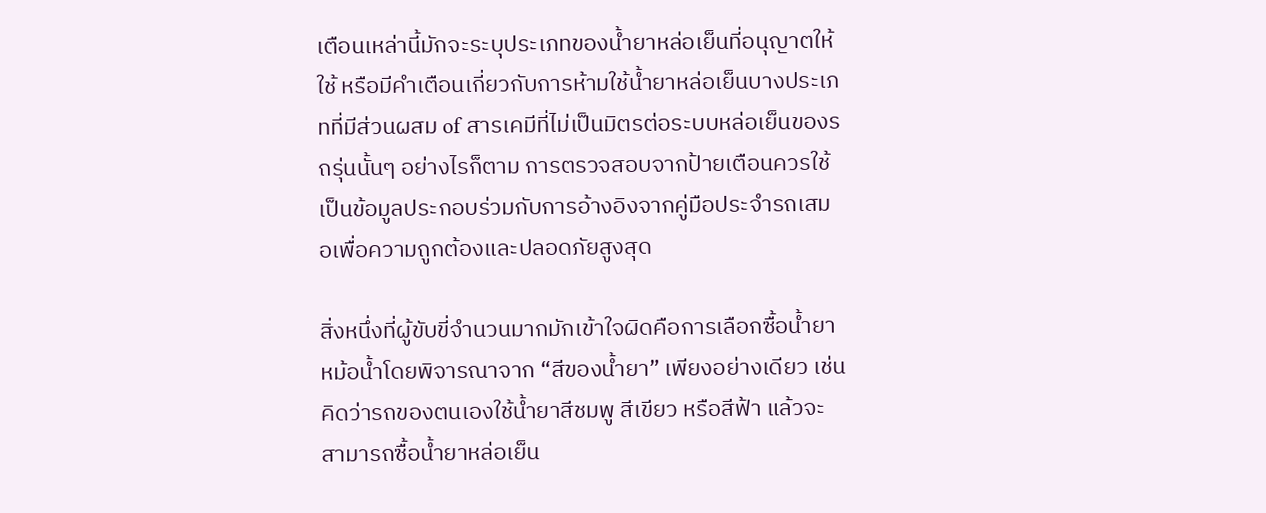เตือนเหล่านี้มักจะระบุประเภทของน้ำยาหล่อเย็นที่อนุญาตให้ใช้ หรือมีคำเตือนเกี่ยวกับการห้ามใช้น้ำยาหล่อเย็นบางประเภทที่มีส่วนผสม of สารเคมีที่ไม่เป็นมิตรต่อระบบหล่อเย็นของรถรุ่นนั้นๆ อย่างไรก็ตาม การตรวจสอบจากป้ายเตือนควรใช้เป็นข้อมูลประกอบร่วมกับการอ้างอิงจากคู่มือประจำรถเสมอเพื่อความถูกต้องและปลอดภัยสูงสุด

สิ่งหนึ่งที่ผู้ขับขี่จำนวนมากมักเข้าใจผิดคือการเลือกซื้อน้ำยาหม้อน้ำโดยพิจารณาจาก “สีของน้ำยา” เพียงอย่างเดียว เช่น คิดว่ารถของตนเองใช้น้ำยาสีชมพู สีเขียว หรือสีฟ้า แล้วจะสามารถซื้อน้ำยาหล่อเย็น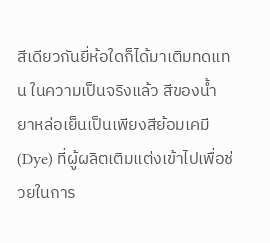สีเดียวกันยี่ห้อใดก็ได้มาเติมทดแทน ในความเป็นจริงแล้ว สีของน้ำยาหล่อเย็นเป็นเพียงสีย้อมเคมี (Dye) ที่ผู้ผลิตเติมแต่งเข้าไปเพื่อช่วยในการ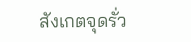สังเกตจุดรั่ว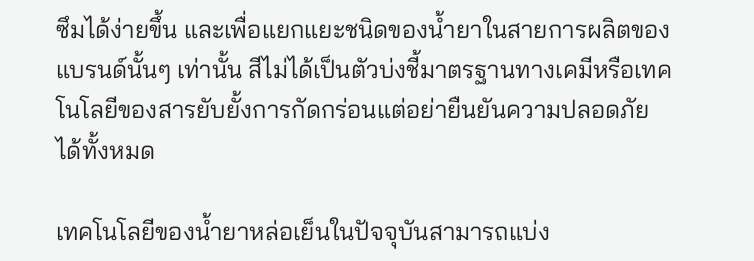ซึมได้ง่ายขึ้น และเพื่อแยกแยะชนิดของน้ำยาในสายการผลิตของแบรนด์นั้นๆ เท่านั้น สีไม่ได้เป็นตัวบ่งชี้มาตรฐานทางเคมีหรือเทคโนโลยีของสารยับยั้งการกัดกร่อนแต่อย่ายืนยันความปลอดภัยได้ทั้งหมด

เทคโนโลยีของน้ำยาหล่อเย็นในปัจจุบันสามารถแบ่ง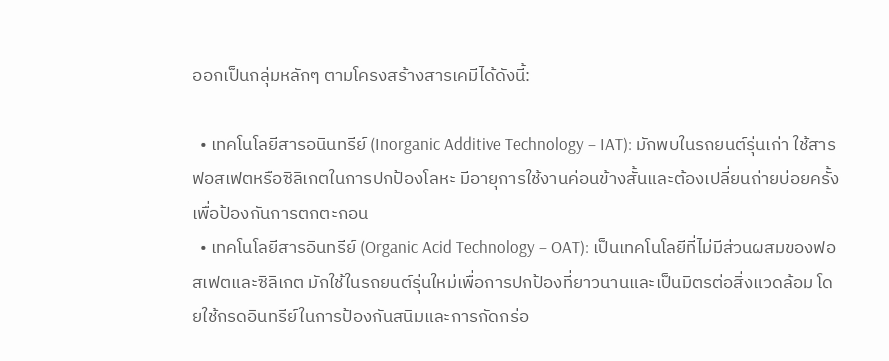ออกเป็นกลุ่มหลักๆ ตามโครงสร้างสารเคมีได้ดังนี้:

  • เทคโนโลยีสารอนินทรีย์ (Inorganic Additive Technology – IAT): มักพบในรถยนต์รุ่นเก่า ใช้สารฟอสเฟตหรือซิลิเกตในการปกป้องโลหะ มีอายุการใช้งานค่อนข้างสั้นและต้องเปลี่ยนถ่ายบ่อยครั้งเพื่อป้องกันการตกตะกอน
  • เทคโนโลยีสารอินทรีย์ (Organic Acid Technology – OAT): เป็นเทคโนโลยีที่ไม่มีส่วนผสมของฟอสเฟตและซิลิเกต มักใช้ในรถยนต์รุ่นใหม่เพื่อการปกป้องที่ยาวนานและเป็นมิตรต่อสิ่งแวดล้อม โดยใช้กรดอินทรีย์ในการป้องกันสนิมและการกัดกร่อ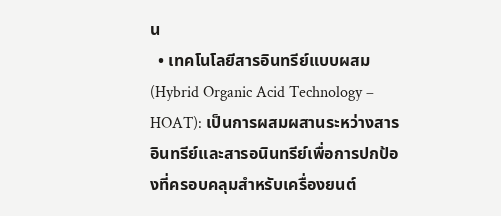น
  • เทคโนโลยีสารอินทรีย์แบบผสม (Hybrid Organic Acid Technology – HOAT): เป็นการผสมผสานระหว่างสารอินทรีย์และสารอนินทรีย์เพื่อการปกป้องที่ครอบคลุมสำหรับเครื่องยนต์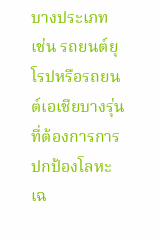บางประเภท เช่น รถยนต์ยุโรปหรือรถยนต์เอเชียบางรุ่นที่ต้องการการปกป้องโลหะเฉ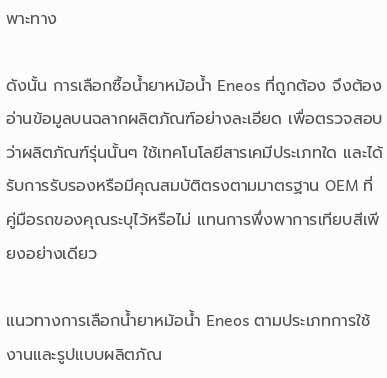พาะทาง

ดังนั้น การเลือกซื้อน้ำยาหม้อน้ำ Eneos ที่ถูกต้อง จึงต้องอ่านข้อมูลบนฉลากผลิตภัณฑ์อย่างละเอียด เพื่อตรวจสอบว่าผลิตภัณฑ์รุ่นนั้นๆ ใช้เทคโนโลยีสารเคมีประเภทใด และได้รับการรับรองหรือมีคุณสมบัติตรงตามมาตรฐาน OEM ที่คู่มือรถของคุณระบุไว้หรือไม่ แทนการพึ่งพาการเทียบสีเพียงอย่างเดียว

แนวทางการเลือกน้ำยาหม้อน้ำ Eneos ตามประเภทการใช้งานและรูปแบบผลิตภัณ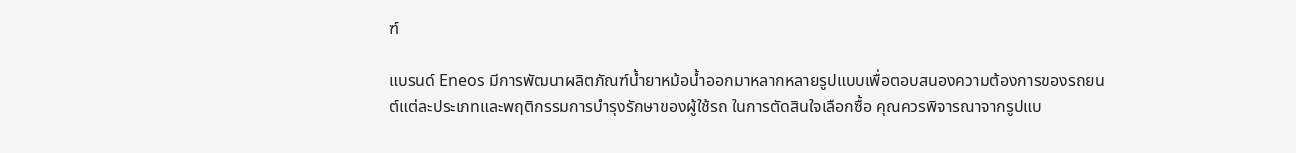ฑ์

แบรนด์ Eneos มีการพัฒนาผลิตภัณฑ์น้ำยาหม้อน้ำออกมาหลากหลายรูปแบบเพื่อตอบสนองความต้องการของรถยนต์แต่ละประเภทและพฤติกรรมการบำรุงรักษาของผู้ใช้รถ ในการตัดสินใจเลือกซื้อ คุณควรพิจารณาจากรูปแบ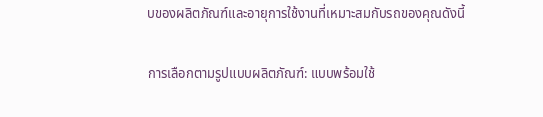บของผลิตภัณฑ์และอายุการใช้งานที่เหมาะสมกับรถของคุณดังนี้

การเลือกตามรูปแบบผลิตภัณฑ์: แบบพร้อมใช้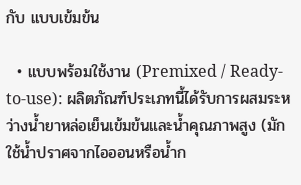กับ แบบเข้มข้น

  • แบบพร้อมใช้งาน (Premixed / Ready-to-use): ผลิตภัณฑ์ประเภทนี้ได้รับการผสมระหว่างน้ำยาหล่อเย็นเข้มข้นและน้ำคุณภาพสูง (มักใช้น้ำปราศจากไอออนหรือน้ำก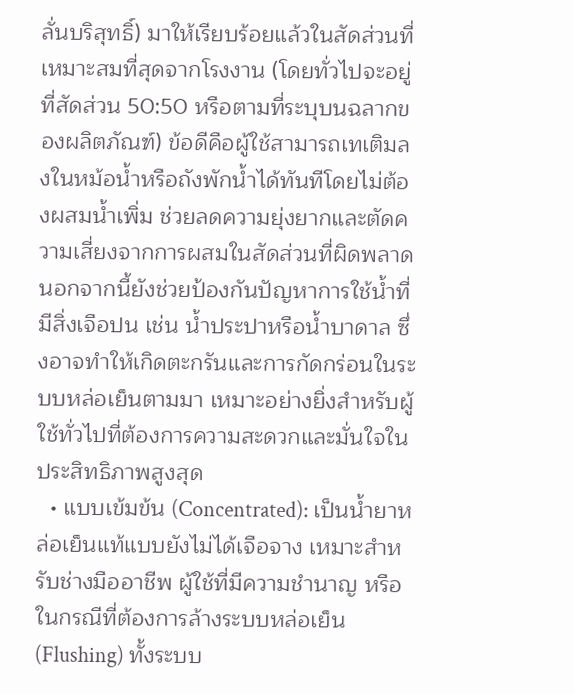ลั่นบริสุทธิ์) มาให้เรียบร้อยแล้วในสัดส่วนที่เหมาะสมที่สุดจากโรงงาน (โดยทั่วไปจะอยู่ที่สัดส่วน 50:50 หรือตามที่ระบุบนฉลากของผลิตภัณฑ์) ข้อดีคือผู้ใช้สามารถเทเติมลงในหม้อน้ำหรือถังพักน้ำได้ทันทีโดยไม่ต้องผสมน้ำเพิ่ม ช่วยลดความยุ่งยากและตัดความเสี่ยงจากการผสมในสัดส่วนที่ผิดพลาด นอกจากนี้ยังช่วยป้องกันปัญหาการใช้น้ำที่มีสิ่งเจือปน เช่น น้ำประปาหรือน้ำบาดาล ซึ่งอาจทำให้เกิดตะกรันและการกัดกร่อนในระบบหล่อเย็นตามมา เหมาะอย่างยิ่งสำหรับผู้ใช้ทั่วไปที่ต้องการความสะดวกและมั่นใจในประสิทธิภาพสูงสุด
  • แบบเข้มข้น (Concentrated): เป็นน้ำยาหล่อเย็นแท้แบบยังไม่ได้เจือจาง เหมาะสำหรับช่างมืออาชีพ ผู้ใช้ที่มีความชำนาญ หรือในกรณีที่ต้องการล้างระบบหล่อเย็น (Flushing) ทั้งระบบ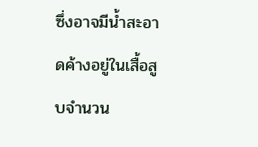ซึ่งอาจมีน้ำสะอาดค้างอยู่ในเสื้อสูบจำนวน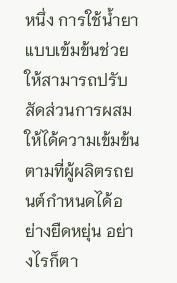หนึ่ง การใช้น้ำยาแบบเข้มข้นช่วยให้สามารถปรับสัดส่วนการผสมให้ได้ความเข้มข้นตามที่ผู้ผลิตรถยนต์กำหนดได้อย่างยืดหยุ่น อย่างไรก็ตา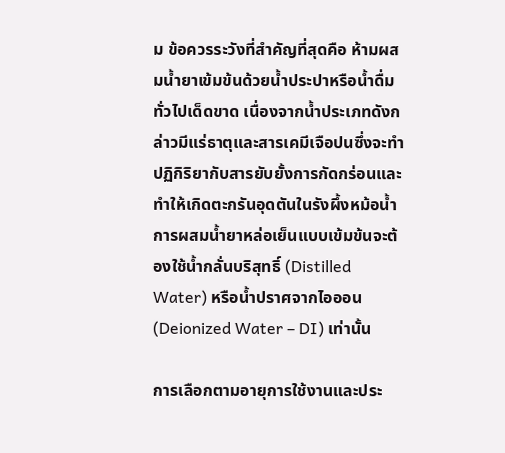ม ข้อควรระวังที่สำคัญที่สุดคือ ห้ามผสมน้ำยาเข้มข้นด้วยน้ำประปาหรือน้ำดื่มทั่วไปเด็ดขาด เนื่องจากน้ำประเภทดังกล่าวมีแร่ธาตุและสารเคมีเจือปนซึ่งจะทำปฏิกิริยากับสารยับยั้งการกัดกร่อนและทำให้เกิดตะกรันอุดตันในรังผึ้งหม้อน้ำ การผสมน้ำยาหล่อเย็นแบบเข้มข้นจะต้องใช้น้ำกลั่นบริสุทธิ์ (Distilled Water) หรือน้ำปราศจากไอออน (Deionized Water – DI) เท่านั้น

การเลือกตามอายุการใช้งานและประ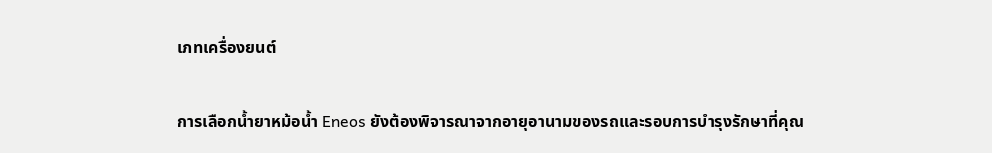เภทเครื่องยนต์

การเลือกน้ำยาหม้อน้ำ Eneos ยังต้องพิจารณาจากอายุอานามของรถและรอบการบำรุงรักษาที่คุณ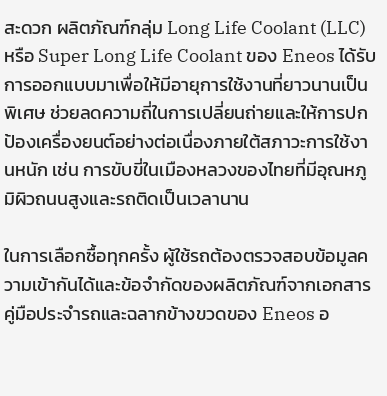สะดวก ผลิตภัณฑ์กลุ่ม Long Life Coolant (LLC) หรือ Super Long Life Coolant ของ Eneos ได้รับการออกแบบมาเพื่อให้มีอายุการใช้งานที่ยาวนานเป็นพิเศษ ช่วยลดความถี่ในการเปลี่ยนถ่ายและให้การปกป้องเครื่องยนต์อย่างต่อเนื่องภายใต้สภาวะการใช้งานหนัก เช่น การขับขี่ในเมืองหลวงของไทยที่มีอุณหภูมิผิวถนนสูงและรถติดเป็นเวลานาน

ในการเลือกซื้อทุกครั้ง ผู้ใช้รถต้องตรวจสอบข้อมูลความเข้ากันได้และข้อจำกัดของผลิตภัณฑ์จากเอกสารคู่มือประจำรถและฉลากข้างขวดของ Eneos อ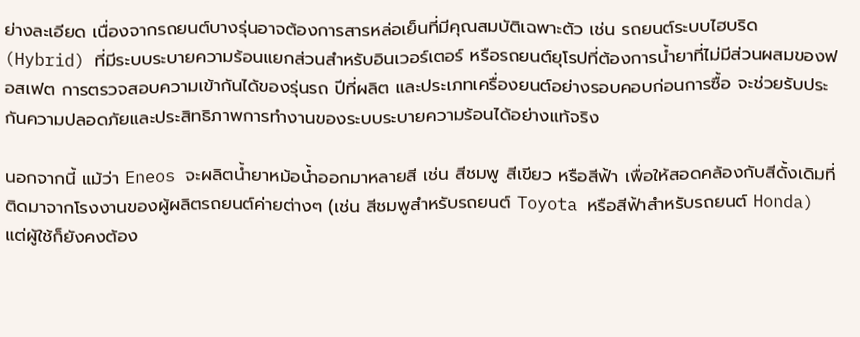ย่างละเอียด เนื่องจากรถยนต์บางรุ่นอาจต้องการสารหล่อเย็นที่มีคุณสมบัติเฉพาะตัว เช่น รถยนต์ระบบไฮบริด (Hybrid) ที่มีระบบระบายความร้อนแยกส่วนสำหรับอินเวอร์เตอร์ หรือรถยนต์ยุโรปที่ต้องการน้ำยาที่ไม่มีส่วนผสมของฟอสเฟต การตรวจสอบความเข้ากันได้ของรุ่นรถ ปีที่ผลิต และประเภทเครื่องยนต์อย่างรอบคอบก่อนการซื้อ จะช่วยรับประกันความปลอดภัยและประสิทธิภาพการทำงานของระบบระบายความร้อนได้อย่างแท้จริง

นอกจากนี้ แม้ว่า Eneos จะผลิตน้ำยาหม้อน้ำออกมาหลายสี เช่น สีชมพู สีเขียว หรือสีฟ้า เพื่อให้สอดคล้องกับสีดั้งเดิมที่ติดมาจากโรงงานของผู้ผลิตรถยนต์ค่ายต่างๆ (เช่น สีชมพูสำหรับรถยนต์ Toyota หรือสีฟ้าสำหรับรถยนต์ Honda) แต่ผู้ใช้ก็ยังคงต้อง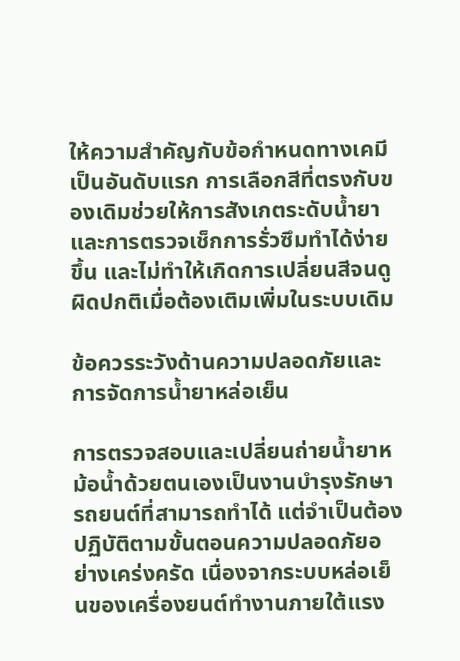ให้ความสำคัญกับข้อกำหนดทางเคมีเป็นอันดับแรก การเลือกสีที่ตรงกับของเดิมช่วยให้การสังเกตระดับน้ำยาและการตรวจเช็กการรั่วซึมทำได้ง่ายขึ้น และไม่ทำให้เกิดการเปลี่ยนสีจนดูผิดปกติเมื่อต้องเติมเพิ่มในระบบเดิม

ข้อควรระวังด้านความปลอดภัยและการจัดการน้ำยาหล่อเย็น

การตรวจสอบและเปลี่ยนถ่ายน้ำยาหม้อน้ำด้วยตนเองเป็นงานบำรุงรักษารถยนต์ที่สามารถทำได้ แต่จำเป็นต้องปฏิบัติตามขั้นตอนความปลอดภัยอย่างเคร่งครัด เนื่องจากระบบหล่อเย็นของเครื่องยนต์ทำงานภายใต้แรง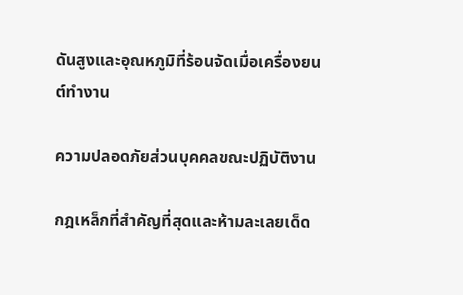ดันสูงและอุณหภูมิที่ร้อนจัดเมื่อเครื่องยนต์ทำงาน

ความปลอดภัยส่วนบุคคลขณะปฏิบัติงาน

กฎเหล็กที่สำคัญที่สุดและห้ามละเลยเด็ด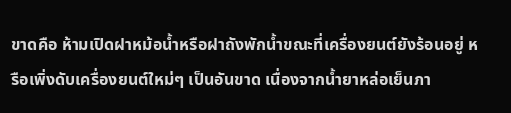ขาดคือ ห้ามเปิดฝาหม้อน้ำหรือฝาถังพักน้ำขณะที่เครื่องยนต์ยังร้อนอยู่ หรือเพิ่งดับเครื่องยนต์ใหม่ๆ เป็นอันขาด เนื่องจากน้ำยาหล่อเย็นภา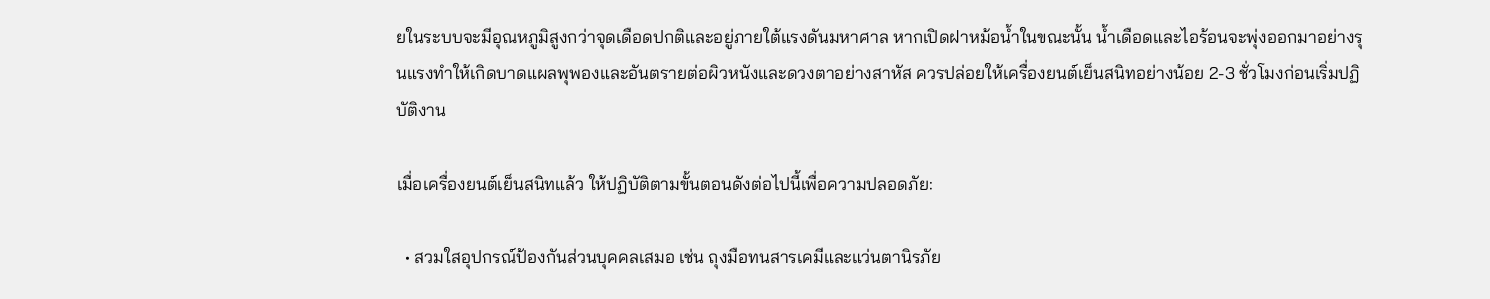ยในระบบจะมีอุณหภูมิสูงกว่าจุดเดือดปกติและอยู่ภายใต้แรงดันมหาศาล หากเปิดฝาหม้อน้ำในขณะนั้น น้ำเดือดและไอร้อนจะพุ่งออกมาอย่างรุนแรงทำให้เกิดบาดแผลพุพองและอันตรายต่อผิวหนังและดวงตาอย่างสาหัส ควรปล่อยให้เครื่องยนต์เย็นสนิทอย่างน้อย 2-3 ชั่วโมงก่อนเริ่มปฏิบัติงาน

เมื่อเครื่องยนต์เย็นสนิทแล้ว ให้ปฏิบัติตามขั้นตอนดังต่อไปนี้เพื่อความปลอดภัย:

  • สวมใสอุปกรณ์ป้องกันส่วนบุคคลเสมอ เช่น ถุงมือทนสารเคมีและแว่นตานิรภัย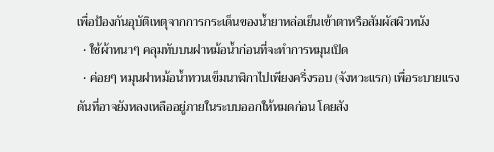เพื่อป้องกันอุบัติเหตุจากการกระเด็นของน้ำยาหล่อเย็นเข้าตาหรือสัมผัสผิวหนัง
  • ใช้ผ้าหนาๆ คลุมทับบนฝาหม้อน้ำก่อนที่จะทำการหมุนเปิด
  • ค่อยๆ หมุนฝาหม้อน้ำทวนเข็มนาฬิกาไปเพียงครึ่งรอบ (จังหวะแรก) เพื่อระบายแรงดันที่อาจยังหลงเหลืออยู่ภายในระบบออกให้หมดก่อน โดยสัง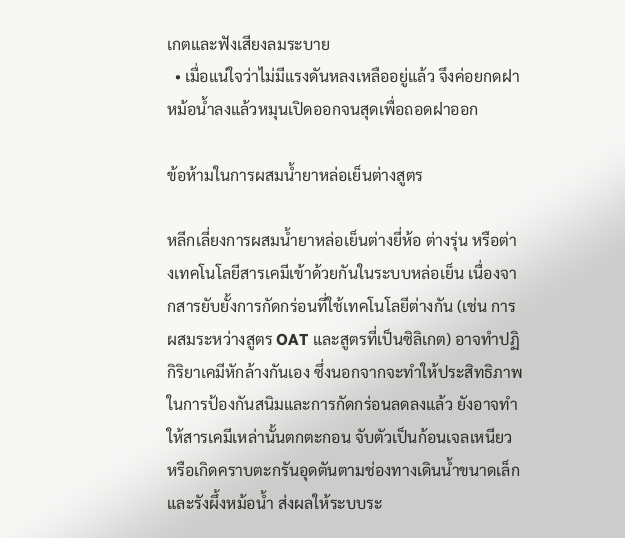เกตและฟังเสียงลมระบาย
  • เมื่อแน่ใจว่าไม่มีแรงดันหลงเหลืออยู่แล้ว จึงค่อยกดฝาหม้อน้ำลงแล้วหมุนเปิดออกจนสุดเพื่อถอดฝาออก

ข้อห้ามในการผสมน้ำยาหล่อเย็นต่างสูตร

หลีกเลี่ยงการผสมน้ำยาหล่อเย็นต่างยี่ห้อ ต่างรุ่น หรือต่างเทคโนโลยีสารเคมีเข้าด้วยกันในระบบหล่อเย็น เนื่องจากสารยับยั้งการกัดกร่อนที่ใช้เทคโนโลยีต่างกัน (เช่น การผสมระหว่างสูตร OAT และสูตรที่เป็นซิลิเกต) อาจทำปฏิกิริยาเคมีหักล้างกันเอง ซึ่งนอกจากจะทำให้ประสิทธิภาพในการป้องกันสนิมและการกัดกร่อนลดลงแล้ว ยังอาจทำให้สารเคมีเหล่านั้นตกตะกอน จับตัวเป็นก้อนเจลเหนียว หรือเกิดคราบตะกรันอุดตันตามช่องทางเดินน้ำขนาดเล็กและรังผึ้งหม้อน้ำ ส่งผลให้ระบบระ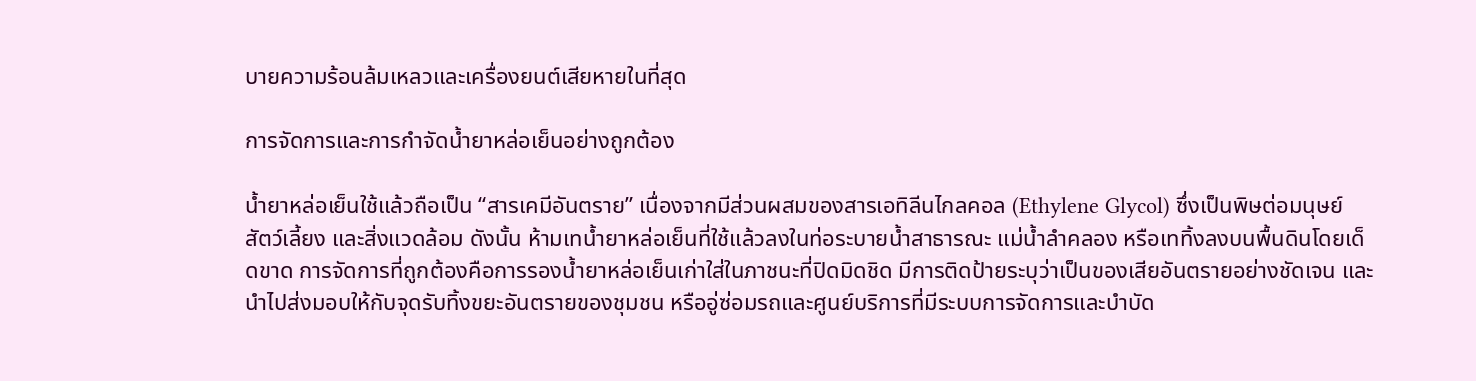บายความร้อนล้มเหลวและเครื่องยนต์เสียหายในที่สุด

การจัดการและการกำจัดน้ำยาหล่อเย็นอย่างถูกต้อง

น้ำยาหล่อเย็นใช้แล้วถือเป็น “สารเคมีอันตราย” เนื่องจากมีส่วนผสมของสารเอทิลีนไกลคอล (Ethylene Glycol) ซึ่งเป็นพิษต่อมนุษย์ สัตว์เลี้ยง และสิ่งแวดล้อม ดังนั้น ห้ามเทน้ำยาหล่อเย็นที่ใช้แล้วลงในท่อระบายน้ำสาธารณะ แม่น้ำลำคลอง หรือเททิ้งลงบนพื้นดินโดยเด็ดขาด การจัดการที่ถูกต้องคือการรองน้ำยาหล่อเย็นเก่าใส่ในภาชนะที่ปิดมิดชิด มีการติดป้ายระบุว่าเป็นของเสียอันตรายอย่างชัดเจน และนำไปส่งมอบให้กับจุดรับทิ้งขยะอันตรายของชุมชน หรืออู่ซ่อมรถและศูนย์บริการที่มีระบบการจัดการและบำบัด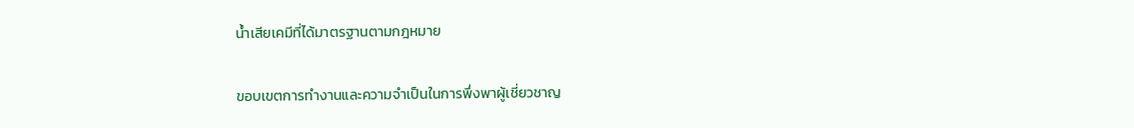น้ำเสียเคมีที่ได้มาตรฐานตามกฎหมาย

ขอบเขตการทำงานและความจำเป็นในการพึ่งพาผู้เชี่ยวชาญ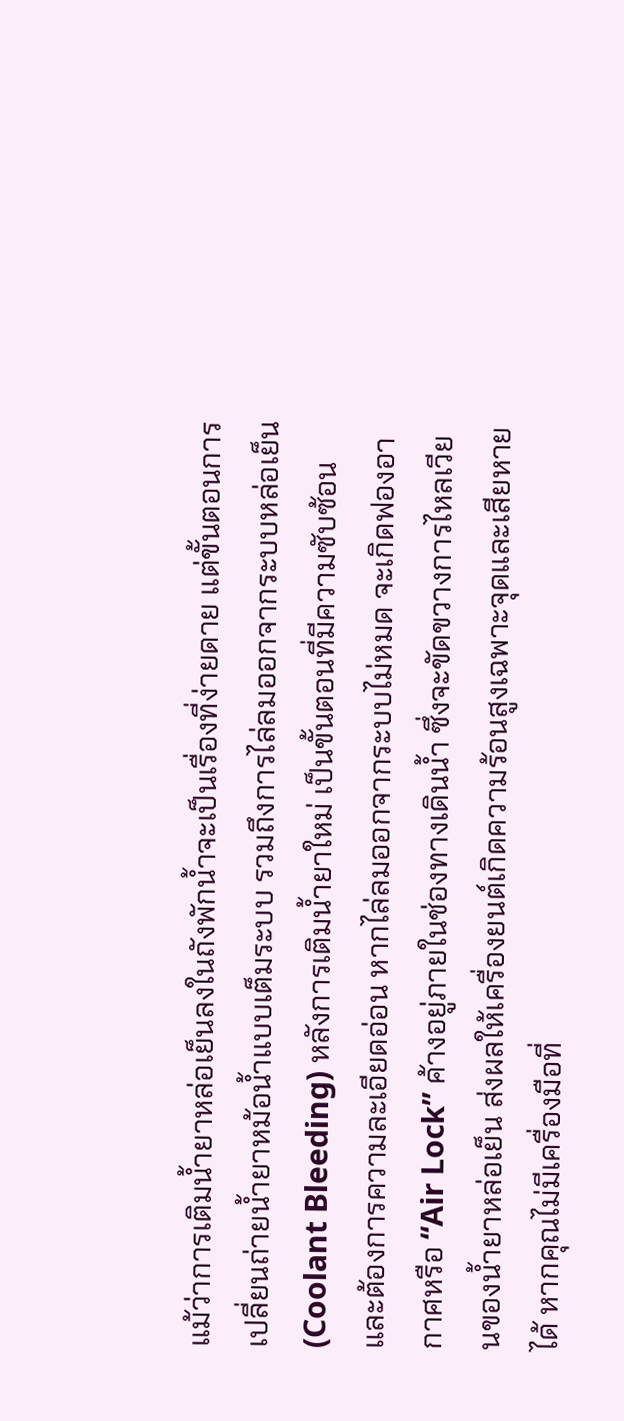แม้ว่าการเติมน้ำยาหล่อเย็นลงในถังพักน้ำจะเป็นเรื่องที่ง่ายดาย แต่ขั้นตอนการเปลี่ยนถ่ายน้ำยาหม้อน้ำแบบเต็มระบบ รวมถึงการไล่ลมออกจากระบบหล่อเย็น (Coolant Bleeding) หลังการเติมน้ำยาใหม่ เป็นขั้นตอนที่มีความซับซ้อนและต้องการความละเอียดอ่อน หากไล่ลมออกจากระบบไม่หมด จะเกิดฟองอากาศหรือ “Air Lock” ค้างอยู่ภายในช่องทางเดินน้ำ ซึ่งจะขัดขวางการไหลเวียนของน้ำยาหล่อเย็น ส่งผลให้เครื่องยนต์เกิดความร้อนสูงเฉพาะจุดและเสียหายได้ หากคุณไม่มีเครื่องมือที่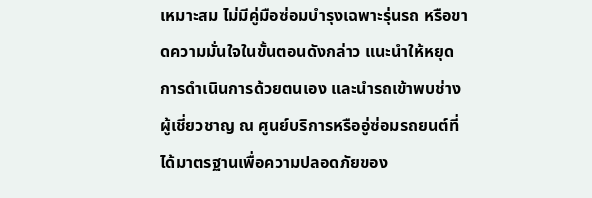เหมาะสม ไม่มีคู่มือซ่อมบำรุงเฉพาะรุ่นรถ หรือขาดความมั่นใจในขั้นตอนดังกล่าว แนะนำให้หยุดการดำเนินการด้วยตนเอง และนำรถเข้าพบช่างผู้เชี่ยวชาญ ณ ศูนย์บริการหรืออู่ซ่อมรถยนต์ที่ได้มาตรฐานเพื่อความปลอดภัยของ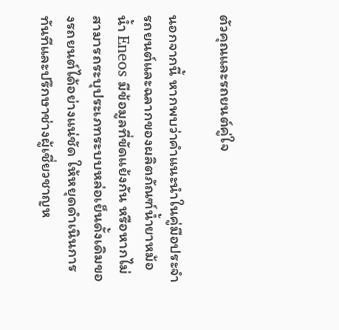ตัวคุณและรถยนต์คู่ใจ

นอกจากนี้ หากพบว่าคำแนะนำในคู่มือประจำรถยนต์และฉลากของผลิตภัณฑ์น้ำยาหม้อน้ำ Eneos มีข้อมูลที่ขัดแย้งกัน หรือหากไม่สามารถระบุประเภทระบบหล่อเย็นดั้งเดิมของรถยนต์ได้อย่างแน่ชัด ให้หยุดดำเนินการทันทีและปรึกษาช่างผู้เชี่ยวชาญห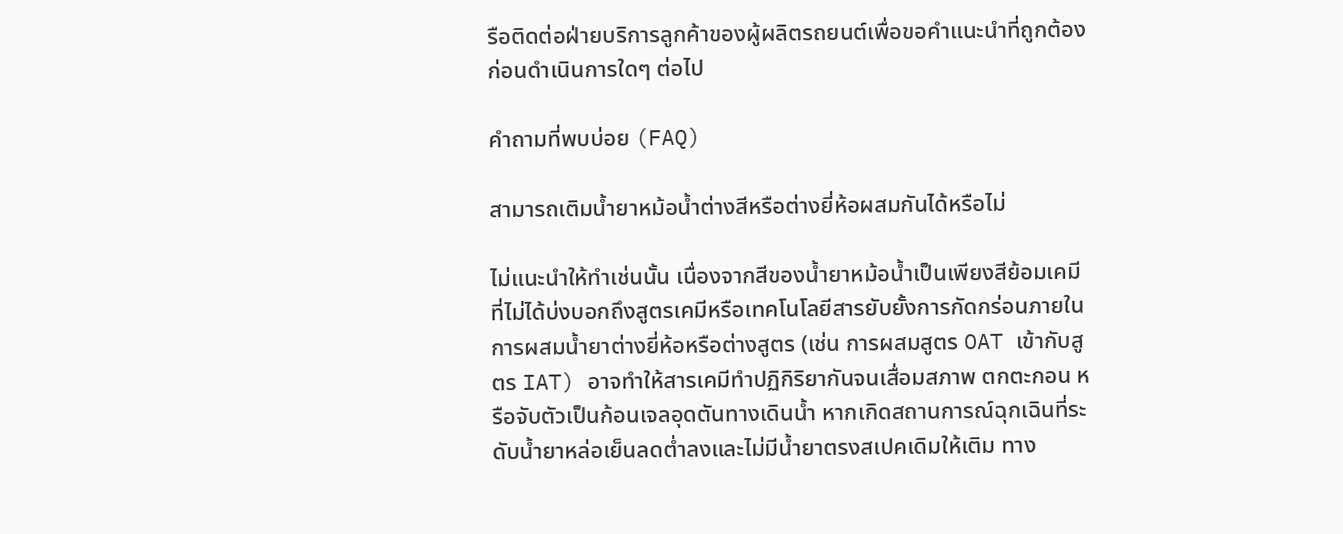รือติดต่อฝ่ายบริการลูกค้าของผู้ผลิตรถยนต์เพื่อขอคำแนะนำที่ถูกต้องก่อนดำเนินการใดๆ ต่อไป

คำถามที่พบบ่อย (FAQ)

สามารถเติมน้ำยาหม้อน้ำต่างสีหรือต่างยี่ห้อผสมกันได้หรือไม่

ไม่แนะนำให้ทำเช่นนั้น เนื่องจากสีของน้ำยาหม้อน้ำเป็นเพียงสีย้อมเคมีที่ไม่ได้บ่งบอกถึงสูตรเคมีหรือเทคโนโลยีสารยับยั้งการกัดกร่อนภายใน การผสมน้ำยาต่างยี่ห้อหรือต่างสูตร (เช่น การผสมสูตร OAT เข้ากับสูตร IAT) อาจทำให้สารเคมีทำปฏิกิริยากันจนเสื่อมสภาพ ตกตะกอน หรือจับตัวเป็นก้อนเจลอุดตันทางเดินน้ำ หากเกิดสถานการณ์ฉุกเฉินที่ระดับน้ำยาหล่อเย็นลดต่ำลงและไม่มีน้ำยาตรงสเปคเดิมให้เติม ทาง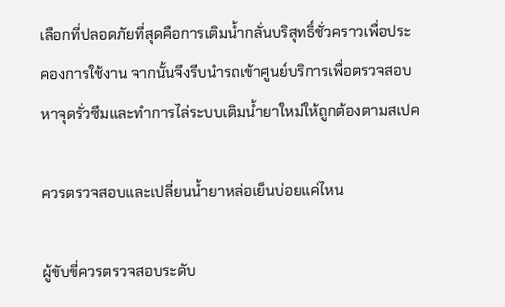เลือกที่ปลอดภัยที่สุดคือการเติมน้ำกลั่นบริสุทธิ์ชั่วคราวเพื่อประคองการใช้งาน จากนั้นจึงรีบนำรถเข้าศูนย์บริการเพื่อตรวจสอบหาจุดรั่วซึมและทำการไล่ระบบเติมน้ำยาใหม่ให้ถูกต้องตามสเปค

ควรตรวจสอบและเปลี่ยนน้ำยาหล่อเย็นบ่อยแค่ไหน

ผู้ขับขี่ควรตรวจสอบระดับ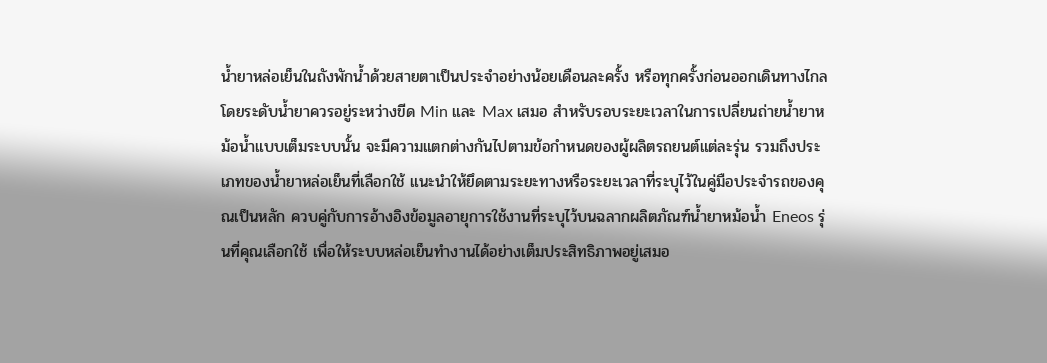น้ำยาหล่อเย็นในถังพักน้ำด้วยสายตาเป็นประจำอย่างน้อยเดือนละครั้ง หรือทุกครั้งก่อนออกเดินทางไกล โดยระดับน้ำยาควรอยู่ระหว่างขีด Min และ Max เสมอ สำหรับรอบระยะเวลาในการเปลี่ยนถ่ายน้ำยาหม้อน้ำแบบเต็มระบบนั้น จะมีความแตกต่างกันไปตามข้อกำหนดของผู้ผลิตรถยนต์แต่ละรุ่น รวมถึงประเภทของน้ำยาหล่อเย็นที่เลือกใช้ แนะนำให้ยึดตามระยะทางหรือระยะเวลาที่ระบุไว้ในคู่มือประจำรถของคุณเป็นหลัก ควบคู่กับการอ้างอิงข้อมูลอายุการใช้งานที่ระบุไว้บนฉลากผลิตภัณฑ์น้ำยาหม้อน้ำ Eneos รุ่นที่คุณเลือกใช้ เพื่อให้ระบบหล่อเย็นทำงานได้อย่างเต็มประสิทธิภาพอยู่เสมอ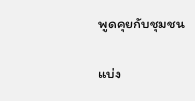พูดคุยกับชุมชน

แบ่ง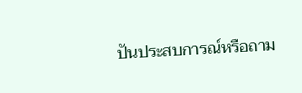ปันประสบการณ์หรือถาม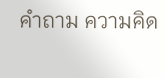คำถาม ความคิด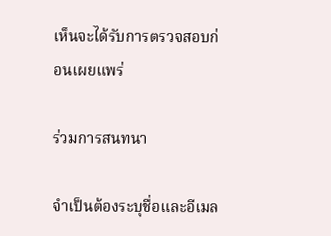เห็นจะได้รับการตรวจสอบก่อนเผยแพร่

ร่วมการสนทนา

จำเป็นต้องระบุชื่อและอีเมล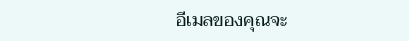อีเมลของคุณจะ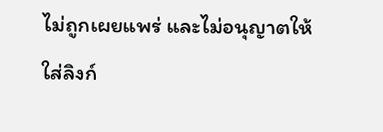ไม่ถูกเผยแพร่ และไม่อนุญาตให้ใส่ลิงก์